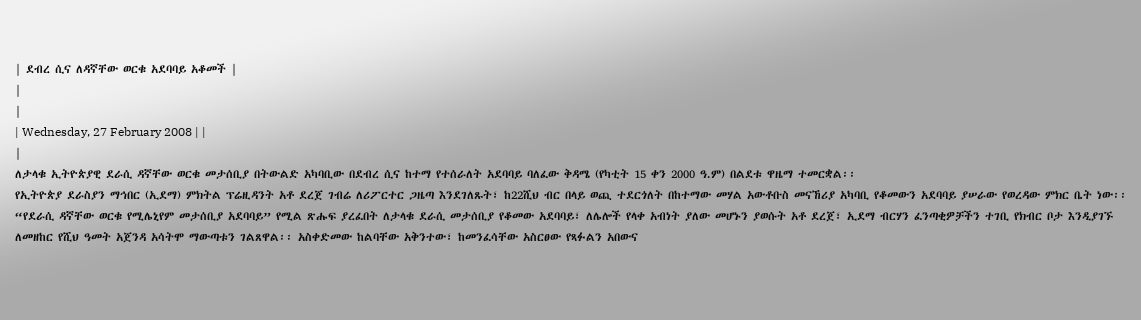| ደብረ ሲና ለዳኛቸው ወርቁ አደባባይ አቆመች |
|
|
| Wednesday, 27 February 2008 | |
|
ለታላቁ ኢትዮጵያዊ ደራሲ ዳኛቸው ወርቁ መታሰቢያ በትውልድ አካባቢው በደብረ ሲና ከተማ የተሰራለት አደባባይ ባለፈው ቅዳሜ (የካቲት 15 ቀን 2000 ዓ.ም) በልደቱ ዋዜማ ተመርቋል፡፡
የኢትዮጵያ ደራስያን ማኅበር (ኢደማ) ምክትል ፕሬዚዳንት አቶ ደረጀ ገብሬ ለሪፖርተር ጋዜጣ እንደገለጹት፣ ከ22ሺህ ብር በላይ ወጪ ተደርጎለት በከተማው መሃል አውቶቡስ መናኸሪያ አካባቢ የቆመውን አደባባይ ያሠራው የወረዳው ምክር ቤት ነው፡፡ “የደራሲ ዳኛቸው ወርቁ የሚሌኒየም መታሰቢያ አደባባይ” የሚል ጽሑፍ ያረፈበት ለታላቁ ደራሲ መታሰቢያ የቆመው አደባባይ፣ ለሌሎች የላቀ አብነት ያለው መሆኑን ያወሱት አቶ ደረጀ፣ ኢደማ ብርሃን ፈንጣቂዎቻችን ተገቢ የክብር ቦታ እንዲያገኙ ለመዘከር የሺህ ዓመት አጀንዳ አሳትሞ ማውጣቱን ገልጸዋል፡፡ አስቀድመው ከልባቸው አቅንተው፣ ከመንፈሳቸው አስርፀው የጻፉልን አበውና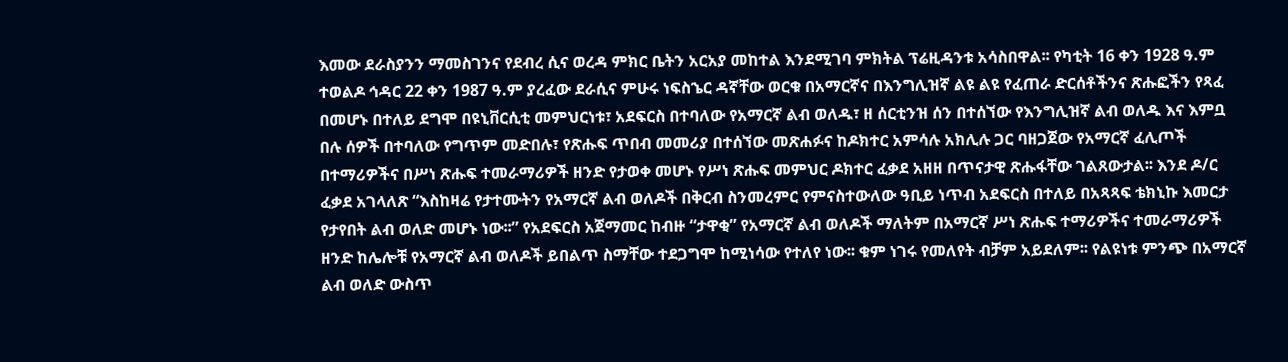እመው ደራስያንን ማመስገንና የደብረ ሲና ወረዳ ምክር ቤትን አርአያ መከተል እንደሚገባ ምክትል ፕሬዚዳንቱ አሳስበዋል፡፡ የካቲት 16 ቀን 1928 ዓ.ም ተወልዶ ኅዳር 22 ቀን 1987 ዓ.ም ያረፈው ደራሲና ምሁሩ ነፍስኄር ዳኛቸው ወርቁ በአማርኛና በእንግሊዝኛ ልዩ ልዩ የፈጠራ ድርሰቶችንና ጽሑፎችን የጻፈ በመሆኑ በተለይ ደግሞ በዩኒቨርሲቲ መምህርነቱ፣ አደፍርስ በተባለው የአማርኛ ልብ ወለዱ፣ ዘ ሰርቲንዝ ሰን በተሰኘው የእንግሊዝኛ ልብ ወለዱ እና እምቧ በሉ ሰዎች በተባለው የግጥም መድበሉ፣ የጽሑፍ ጥበብ መመሪያ በተሰኘው መጽሐፉና ከዶክተር አምሳሉ አክሊሉ ጋር ባዘጋጀው የአማርኛ ፈሊጦች በተማሪዎችና በሥነ ጽሑፍ ተመራማሪዎች ዘንድ የታወቀ መሆኑ የሥነ ጽሑፍ መምህር ዶክተር ፈቃደ አዘዘ በጥናታዊ ጽሑፋቸው ገልጸውታል፡፡ እንደ ዶ/ር ፈቃደ አገላለጽ “እስከዛሬ የታተሙትን የአማርኛ ልብ ወለዶች በቅርብ ስንመረምር የምናስተውለው ዓቢይ ነጥብ አደፍርስ በተለይ በአጻጻፍ ቴክኒኩ እመርታ የታየበት ልብ ወለድ መሆኑ ነው፡፡” የአደፍርስ አጀማመር ከብዙ “ታዋቂ” የአማርኛ ልብ ወለዶች ማለትም በአማርኛ ሥነ ጽሑፍ ተማሪዎችና ተመራማሪዎች ዘንድ ከሌሎቹ የአማርኛ ልብ ወለዶች ይበልጥ ስማቸው ተደጋግሞ ከሚነሳው የተለየ ነው፡፡ ቁም ነገሩ የመለየት ብቻም አይደለም፡፡ የልዩነቱ ምንጭ በአማርኛ ልብ ወለድ ውስጥ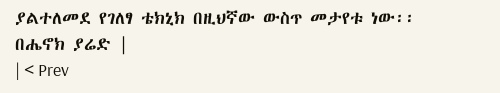ያልተለመደ የገለፃ ቴክኒክ በዚህኛው ውስጥ መታየቱ ነው፡፡ በሔኖክ ያሬድ |
| < Prev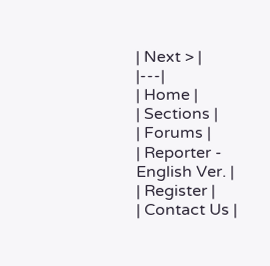| Next > |
|---|
| Home |
| Sections |
| Forums |
| Reporter - English Ver. |
| Register |
| Contact Us |